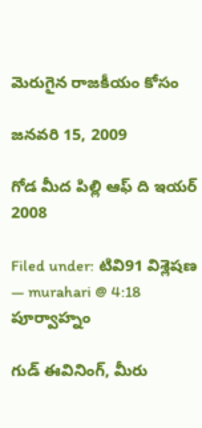మెరుగైన రాజకీయం కోసం

జనవరి 15, 2009

గోడ మీద పిల్లి ఆఫ్ ది ఇయర్ 2008

Filed under: టివి91 విశ్లెషణ — murahari @ 4:18 పూర్వాహ్నం

గుడ్ ఈవినింగ్, మీరు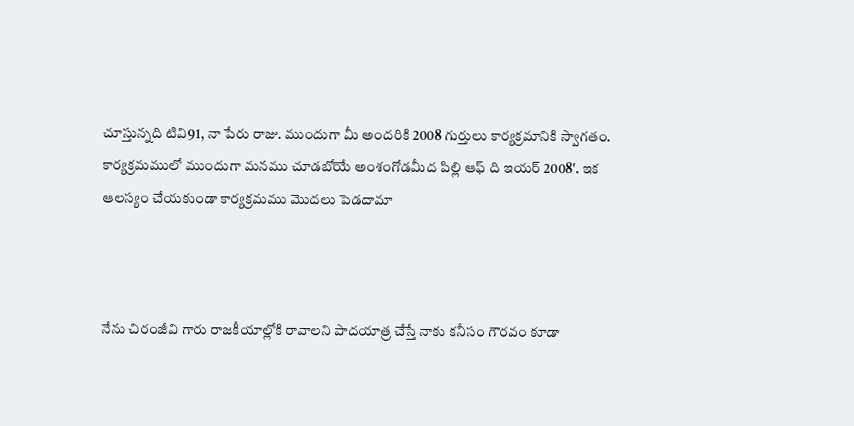చూస్తున్నది టివి91, నా పేరు రాజు. ముందుగా మీ అందరికి 2008 గుర్తులు కార్యక్రమానికి స్వాగతం. కార్యక్రమములో ముందుగా మనము చూడబోయే అంశంగోడమీద పిల్లి ఆఫ్ ది ఇయర్ 2008′. ఇక ఆలస్యం చేయకుండా కార్యక్రమము మొదలు పెడదామా



నేను చిరంజీవి గారు రాజకీయాల్లోకి రావాలని పాదయాత్ర చేస్తే నాకు కనీసం గౌరవం కూడా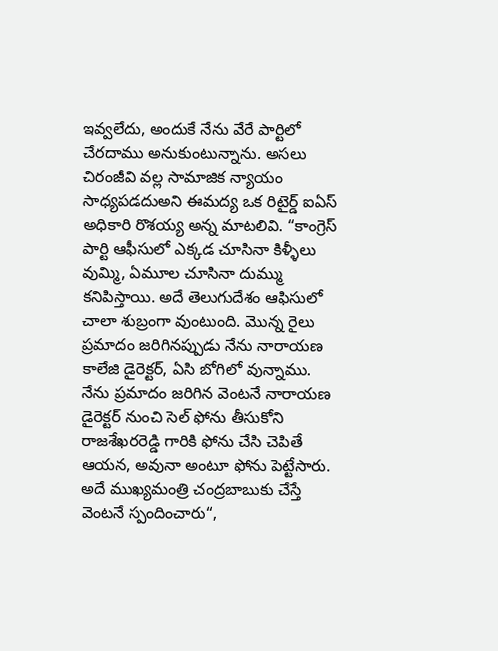ఇవ్వలేదు, అందుకే నేను వేరే పార్టిలో చేరదాము అనుకుంటున్నాను. అసలు చిరంజీవి వల్ల సామాజిక న్యాయం సాధ్యపడదుఅని ఈమద్య ఒక రిటైర్డ్ ఐఏస్ అధికారి రొశయ్య అన్న మాటలివి. “కాంగ్రెస్ పార్టి ఆఫీసులో ఎక్కడ చూసినా కిళ్ళీలు వుమ్మి, ఏమూల చూసినా దుమ్ము కనిపిస్తాయి. అదే తెలుగుదేశం ఆఫిసులో చాలా శుబ్రంగా వుంటుంది. మొన్న రైలు ప్రమాదం జరిగినప్పుడు నేను నారాయణ కాలేజి డైరెక్టర్, ఏసి బోగిలో వున్నాము. నేను ప్రమాదం జరిగిన వెంటనే నారాయణ డైరెక్టర్ నుంచి సెల్ ఫోను తీసుకోని రాజశేఖరరెడ్డి గారికి ఫోను చేసి చెపితే ఆయన, అవునా అంటూ ఫోను పెట్టేసారు. అదే ముఖ్యమంత్రి చంద్రబాబుకు చేస్తే వెంటనే స్పందించారు“,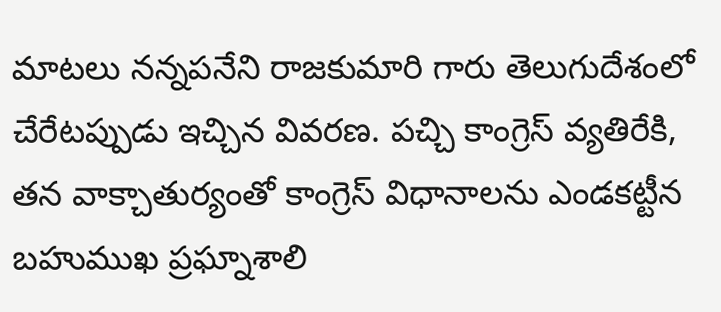మాటలు నన్నపనేని రాజకుమారి గారు తెలుగుదేశంలో చేరేటప్పుడు ఇచ్చిన వివరణ. పచ్చి కాంగ్రెస్ వ్యతిరేకి, తన వాక్చాతుర్యంతో కాంగ్రెస్ విధానాలను ఎండకట్టీన బహుముఖ ప్రఘ్నాశాలి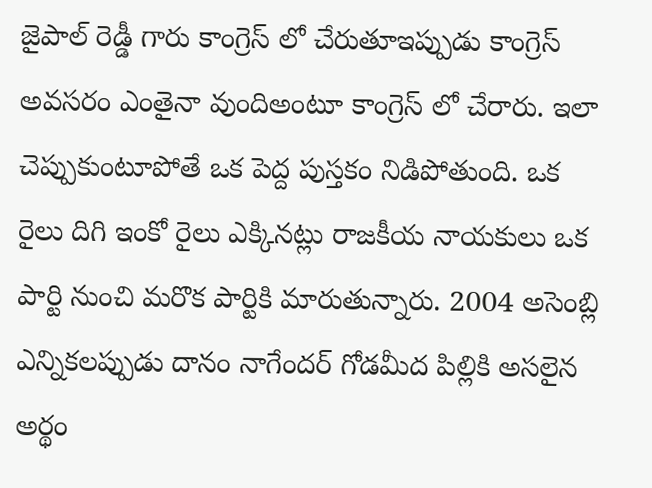జైపాల్ రెడ్డీ గారు కాంగ్రెస్ లో చేరుతూఇప్పుడు కాంగ్రెస్ అవసరం ఎంతైనా వుందిఅంటూ కాంగ్రెస్ లో చేరారు. ఇలా చెప్పుకుంటూపోతే ఒక పెద్ద పుస్తకం నిడిపోతుంది. ఒక రైలు దిగి ఇంకో రైలు ఎక్కినట్లు రాజకీయ నాయకులు ఒక పార్టి నుంచి మరొక పార్టికి మారుతున్నారు. 2004 అసెంబ్లి ఎన్నికలప్పుడు దానం నాగేందర్ గోడమీద పిల్లికి అసలైన అర్థం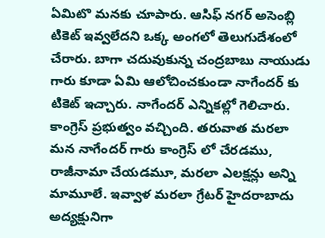ఏమిటొ మనకు చూపారు. ఆసిఫ్ నగర్ అసెంబ్లి టికెట్ ఇవ్వలేదని ఒక్క అంగలో తెలుగుదేశంలో చేరారు. బాగా చదువుకున్న చంద్రబాబు నాయుడు గారు కూడా ఏమి ఆలోచించకుండా నాగేందర్ కు టికెట్ ఇచ్చారు. నాగేందర్ ఎన్నికల్లో గెలిచారు. కాంగ్రెస్ ప్రభుత్వం వచ్చింది. తరువాత మరలా మన నాగేందర్ గారు కాంగ్రెస్ లో చేరడము, రాజీనామా చేయడమూ, మరలా ఎలక్షన్లు అన్ని మామూలే. ఇవ్వాళ మరలా గ్రేటర్ హైదరాబాదు అద్యక్షునిగా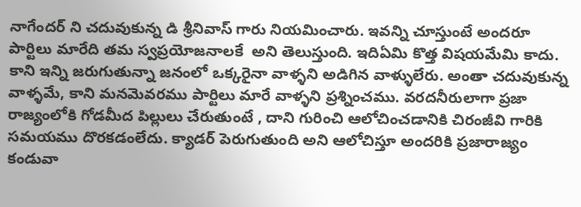నాగేందర్ ని చదువుకున్న డి శ్రీనివాస్ గారు నియమించారు. ఇవన్ని చూస్తుంటే అందరూ పార్టిలు మారేది తమ స్వప్రయోజనాలకే  అని తెలుస్తుంది. ఇదిఏమి కొత్త విషయమేమి కాదు. కాని ఇన్ని జరుగుతున్నా జనంలో ఒక్కరైనా వాళ్ళని అడిగిన వాళ్ళులేరు. అంతా చదువుకున్న వాళ్ళమే, కాని మనమెవరము పార్టిలు మారే వాళ్ళని ప్రశ్నించము. వరదనీరులాగా ప్రజా రాజ్యంలోకి గోడమీద పిల్లులు చేరుతుంటే , దాని గురించి ఆలోచించడానికి చిరంజీవి గారికి సమయము దొరకడంలేదు. క్యాడర్ పెరుగుతుంది అని ఆలోచిస్తూ అందరికి ప్రజారాజ్యం కండువా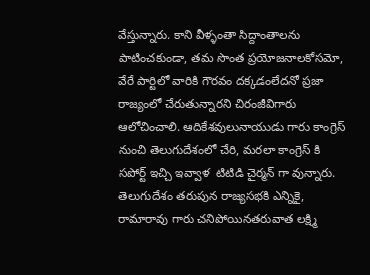వేస్తున్నారు. కాని వీళ్ళంతా సిద్దాంతాలను పాటించకుండా, తమ సొంత ప్రయోజనాలకోసమో, వేరే పార్టిలో వారికి గౌరవం దక్కడంలేదనో ప్రజా రాజ్యంలో చేరుతున్నారని చిరంజీవిగారు ఆలోచించాలి. ఆదికేశవులునాయుడు గారు కాంగ్రెస్ నుంచి తెలుగుదేశంలో చేరి, మరలా కాంగ్రెస్ కి సపోర్ట్ ఇచ్చి ఇవ్వాళ  టిటిడి చైర్మన్ గా వున్నారు. తెలుగుదేశం తరుపున రాజ్యసభకి ఎన్నికై, రామారావు గారు చనిపోయినతరువాత లక్ష్మి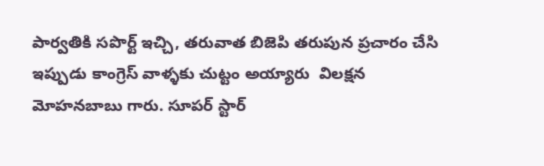పార్వతికి సపొర్ట్ ఇచ్చి, తరువాత బిజెపి తరుపున ప్రచారం చేసి ఇప్పుడు కాంగ్రెస్ వాళ్ళకు చుట్టం అయ్యారు  విలక్షన మోహనబాబు గారు. సూపర్ స్టార్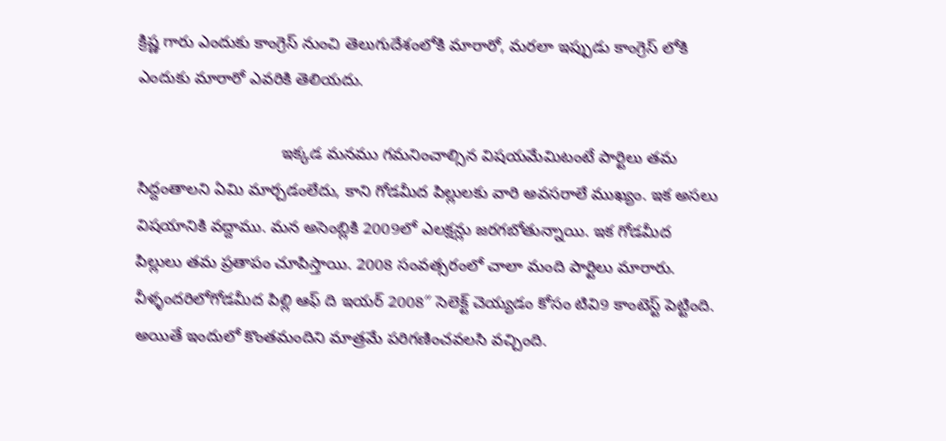క్రిష్ణ గారు ఎందుకు కాంగ్రెస్ నుంచి తెలుగుదేశంలోకి మారారో, మరలా ఇప్పుడు కాంగ్రెస్ లోకి ఎందుకు మారారో ఎవరికి తెలియదు.

                                ఇక్కడ మనము గమనించాల్సిన విషయమేమిటంటే పార్టిలు తమ సిద్దంతాలని ఏమి మార్చడంలేదు, కాని గోడమీద పిల్లులకు వారి అవసరాలే ముఖ్యం. ఇక అసలు విషయానికి వద్దాము. మన అసెంబ్లికి 2009లో ఎలక్షన్లు జరగబోతున్నాయి. ఇక గోడమీద పిల్లులు తమ ప్రతాపం చూపిస్తాయి. 2008 సంవత్సరంలో చాలా మంది పార్టిలు మారారు. వీళ్ళందరిలోగోడమీద పిల్లి ఆఫ్ ది ఇయర్ 2008″ సెలెక్ట్ చెయ్యడం కోసం టివి9 కాంటెస్ట్ పెట్టింది. అయితే ఇందులో కొంతమందిని మాత్రమే పరిగణించవలసి వచ్చింది.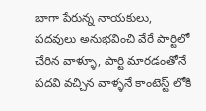బాగా పేరున్న నాయకులు, పదవులు అనుభవించి వేరే పార్టిలో చేరిన వాళ్ళూ, పార్టి మారడంతోనే పదవి వచ్చిన వాళ్ళనే కాంటెస్ట్ లోకి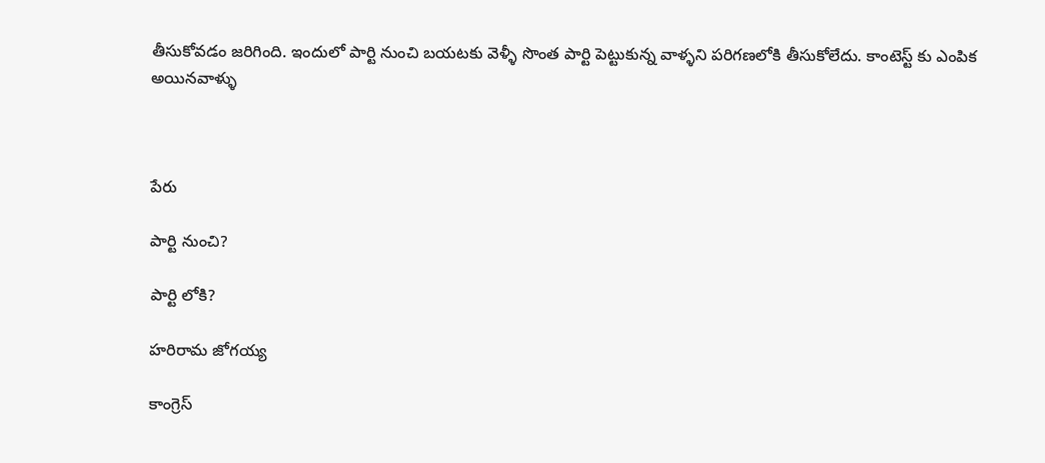తీసుకోవడం జరిగింది. ఇందులో పార్టి నుంచి బయటకు వెళ్ళీ సొంత పార్టి పెట్టుకున్న వాళ్ళని పరిగణలోకి తీసుకోలేదు. కాంటెస్ట్ కు ఎంపిక అయినవాళ్ళు



పేరు

పార్టి నుంచి?

పార్టి లోకి?

హరిరామ జోగయ్య

కాంగ్రెస్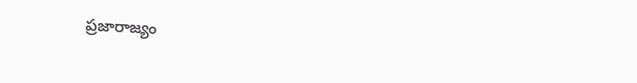ప్రజారాజ్యం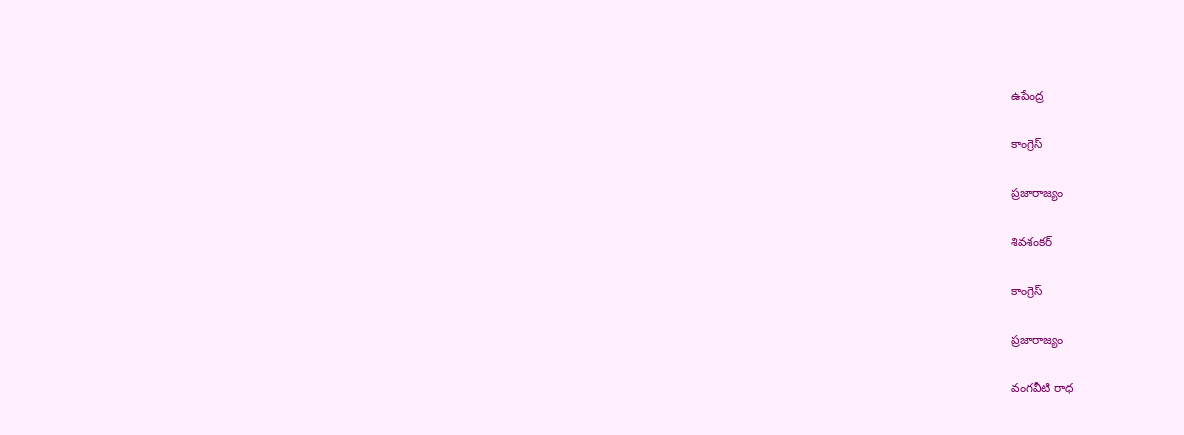ఉపేంద్ర

కాంగ్రెస్

ప్రజారాజ్యం

శివశంకర్

కాంగ్రెస్

ప్రజారాజ్యం

వంగవీటి రాధ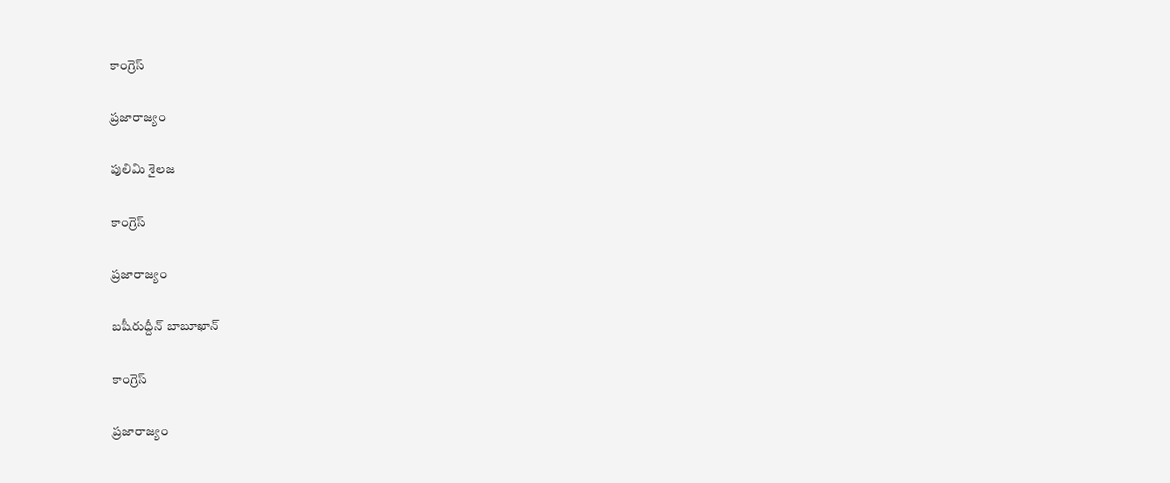కాంగ్రెస్

ప్రజారాజ్యం

పులిమి శైలజ

కాంగ్రెస్

ప్రజారాజ్యం

బషీరుద్దీన్ బాబూఖాన్

కాంగ్రెస్

ప్రజారాజ్యం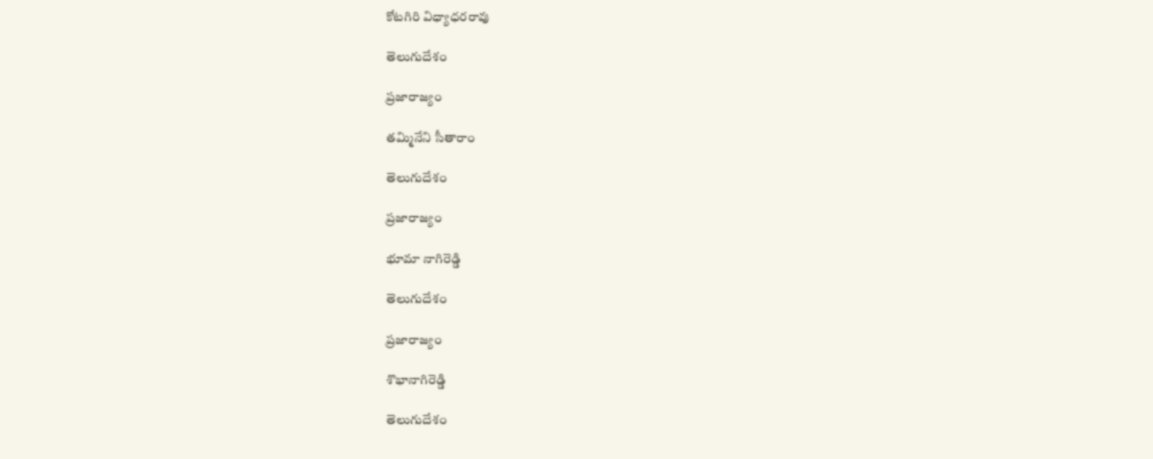కోటగిరి విధ్యాధరరావు

తెలుగుదేశం

ప్రజారాజ్యం

తమ్మినేని సీతారాం

తెలుగుదేశం

ప్రజారాజ్యం

భూమా నాగిరెడ్డి

తెలుగుదేశం

ప్రజారాజ్యం

శొభానాగిరెడ్డి

తెలుగుదేశం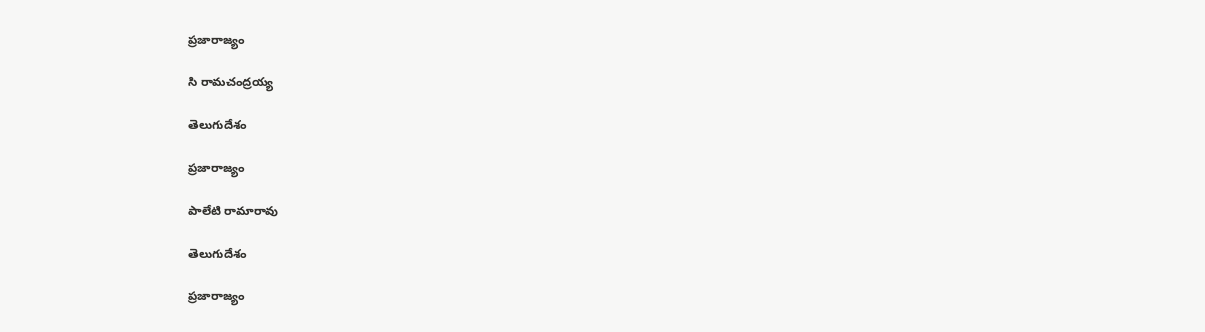ప్రజారాజ్యం

సి రామచంద్రయ్య

తెలుగుదేశం

ప్రజారాజ్యం

పాలేటి రామారావు

తెలుగుదేశం

ప్రజారాజ్యం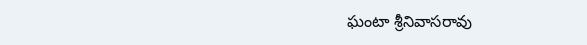ఘంటా శ్రీనివాసరావు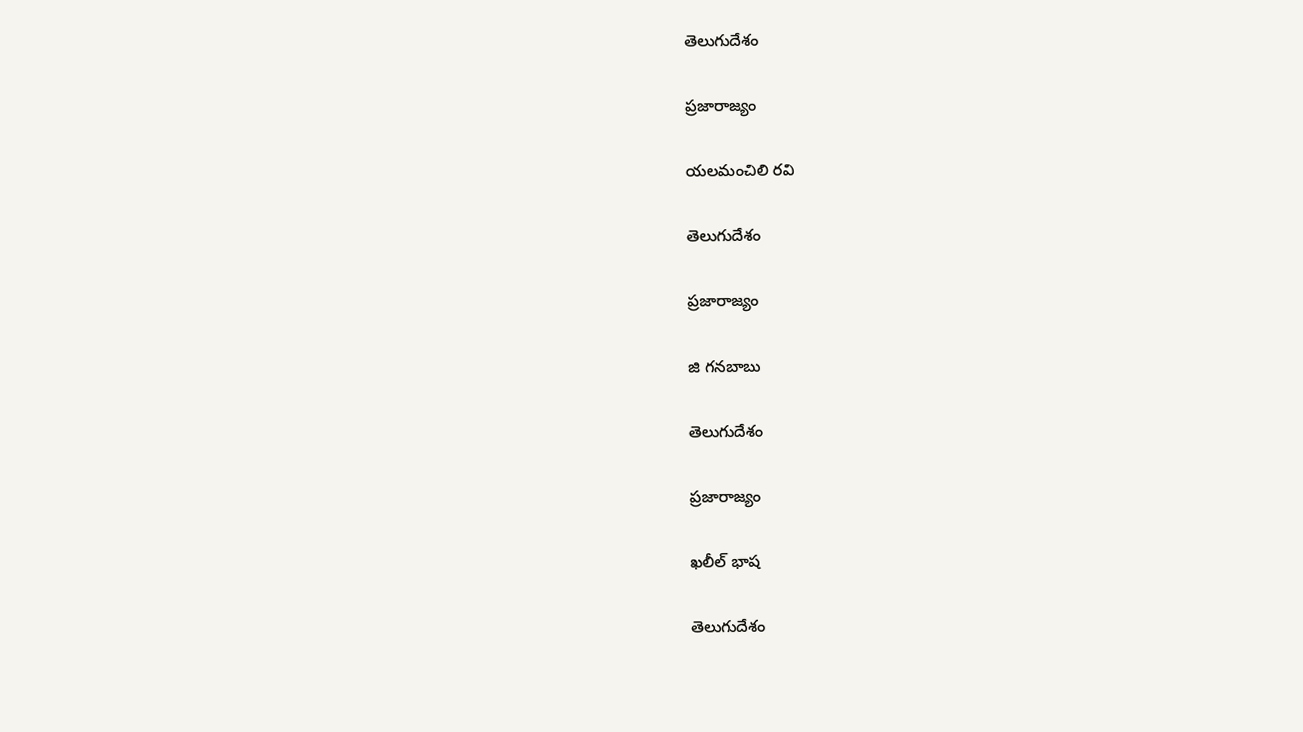తెలుగుదేశం

ప్రజారాజ్యం

యలమంచిలి రవి

తెలుగుదేశం

ప్రజారాజ్యం

జి గనబాబు

తెలుగుదేశం

ప్రజారాజ్యం

ఖలీల్ భాష

తెలుగుదేశం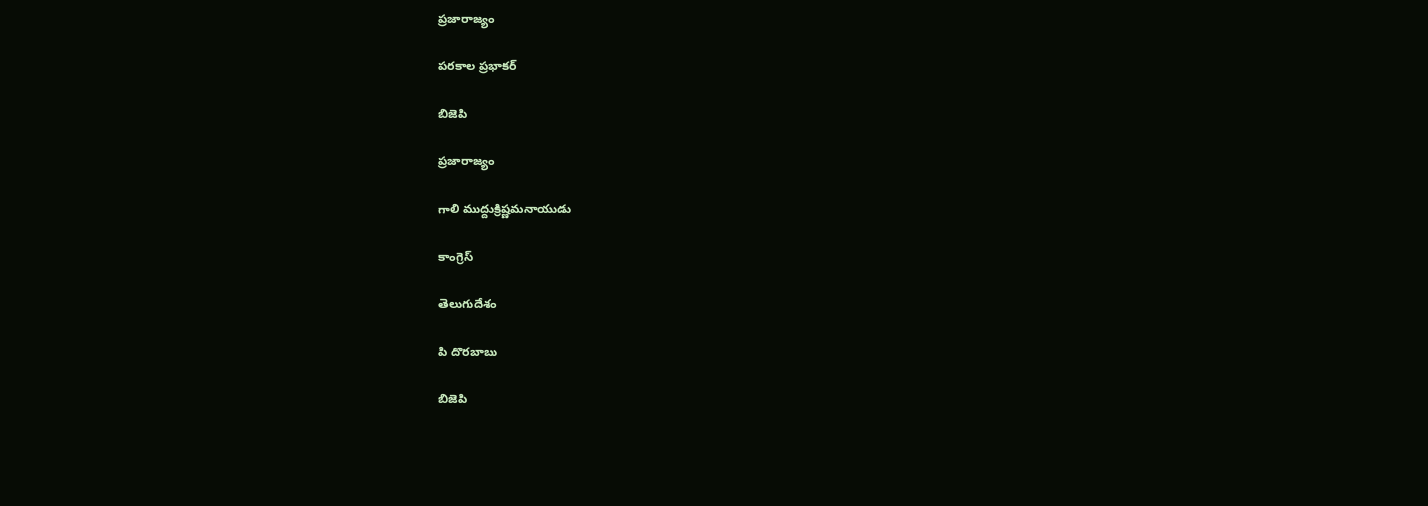ప్రజారాజ్యం

పరకాల ప్రభాకర్

బిజెపి

ప్రజారాజ్యం

గాలి ముద్దుక్రిష్ణమనాయుడు

కాంగ్రెస్

తెలుగుదేశం

పి దొరబాబు

బిజెపి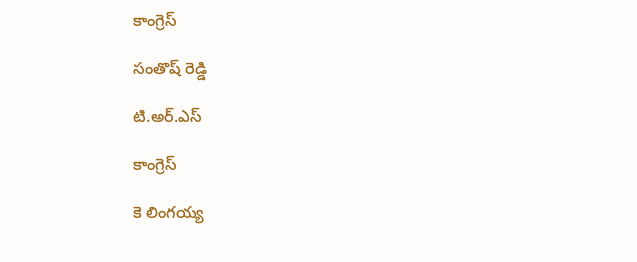కాంగ్రెస్

సంతొష్ రెడ్డి

టి.అర్.ఎస్

కాంగ్రెస్

కె లింగయ్య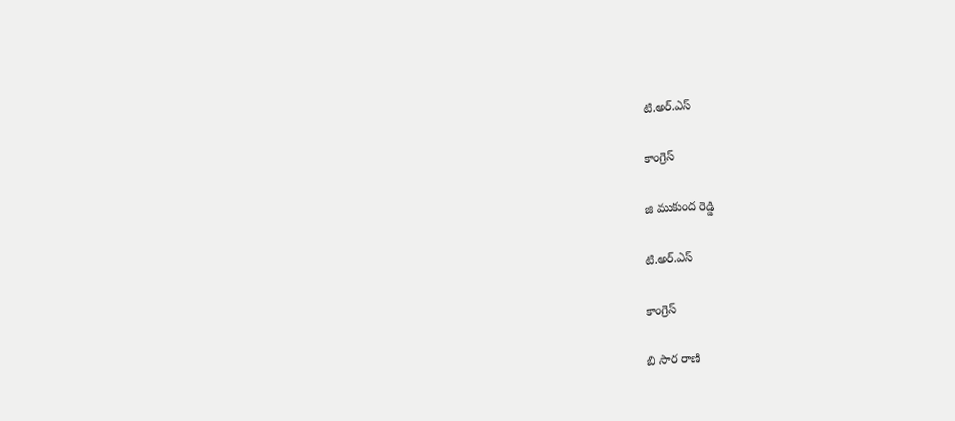టి.అర్.ఎస్

కాంగ్రెస్

జి ముకుంద రెడ్డి

టి.అర్.ఎస్

కాంగ్రెస్

బి సార రాణి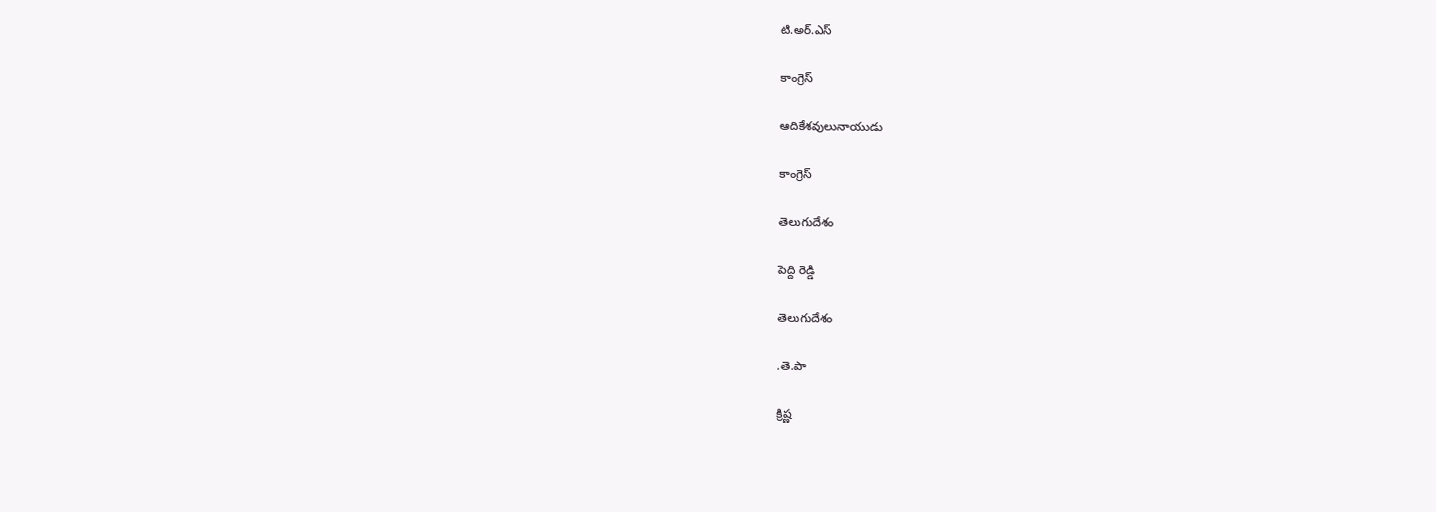టి.అర్.ఎస్

కాంగ్రెస్

ఆదికేశవులునాయుడు

కాంగ్రెస్

తెలుగుదేశం

పెద్ది రెడ్డి

తెలుగుదేశం

.తె.పా

క్రిష్ణ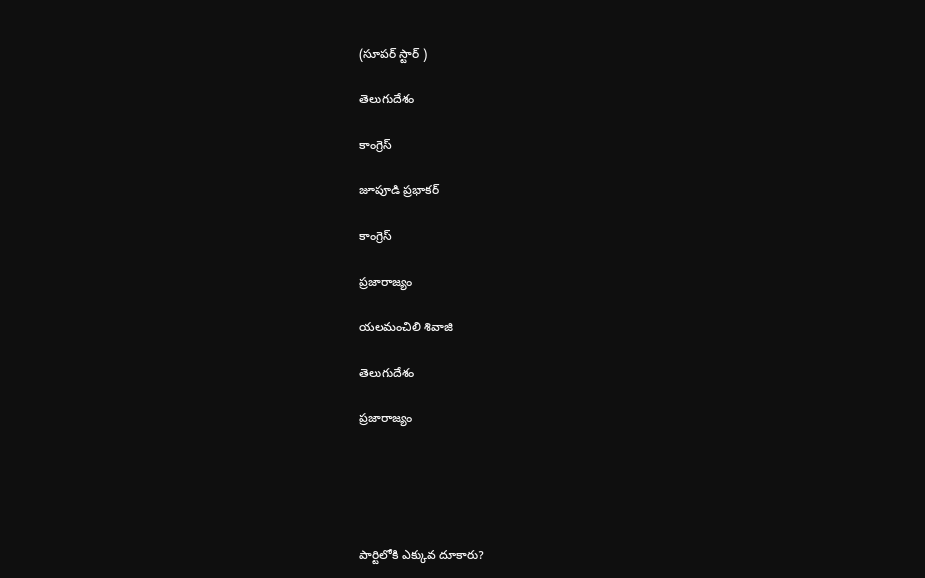(సూపర్ స్టార్ )

తెలుగుదేశం

కాంగ్రెస్

జూపూడి ప్రభాకర్

కాంగ్రెస్

ప్రజారాజ్యం

యలమంచిలి శివాజి

తెలుగుదేశం

ప్రజారాజ్యం





పార్టిలోకి ఎక్కువ దూకారు?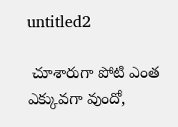untitled2

 చూశారుగా పోటి ఎంత ఎక్కువగా వుందో,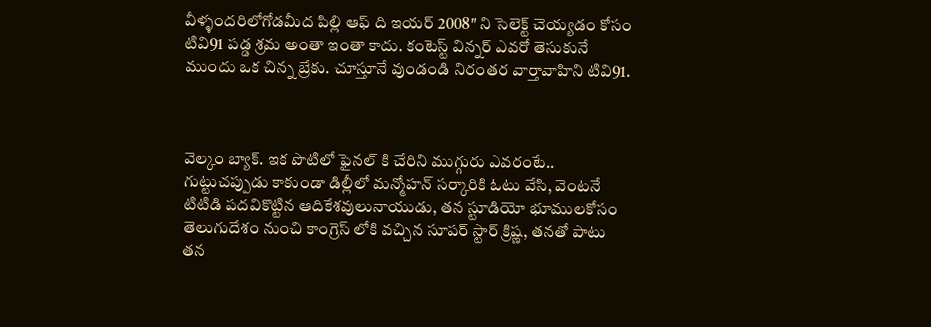వీళ్ళందరిలోగోడమీద పిల్లి ఆఫ్ ది ఇయర్ 2008″ ని సెలెక్ట్ చెయ్యడం కోసం టివి91 పడ్డ శ్రమ అంతా ఇంతా కాదు. కంటెస్ట్ విన్నర్ ఎవరో తెసుకునే ముందు ఒక చిన్న బ్రేకు. చూస్తూనే వుండండి నిరంతర వార్తావాహిని టివి91.



వెల్కం బ్యాక్. ఇక పొటిలో ఫైనల్ కి చేరిని ముగ్గురు ఎవరంటే.. గుట్టుచప్పుడు కాకుండా డిల్లీలో మన్మోహన్ సర్కారికి ఓటు వేసి, వెంటనే టిటిడి పదవికొట్టిన ఆదికేశవులునాయుడు, తన స్టూడియో భూములకోసం తెలుగుదేశం నుంచి కాంగ్రెస్ లోకి వచ్చిన సూపర్ స్టార్ క్రిష్ణ, తనతో పాటు తన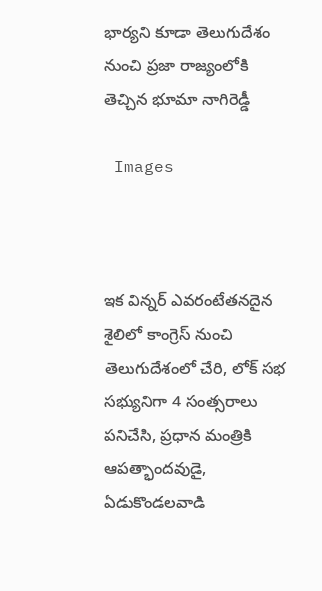భార్యని కూడా తెలుగుదేశం నుంచి ప్రజా రాజ్యంలోకి తెచ్చిన భూమా నాగిరెడ్డీ

 Images



ఇక విన్నర్ ఎవరంటేతనదైన శైలిలో కాంగ్రెస్ నుంచి తెలుగుదేశంలో చేరి, లోక్ సభ సభ్యునిగా 4 సంత్సరాలు పనిచేసి, ప్రధాన మంత్రికి ఆపత్భాందవుడై, ఏడుకొండలవాడి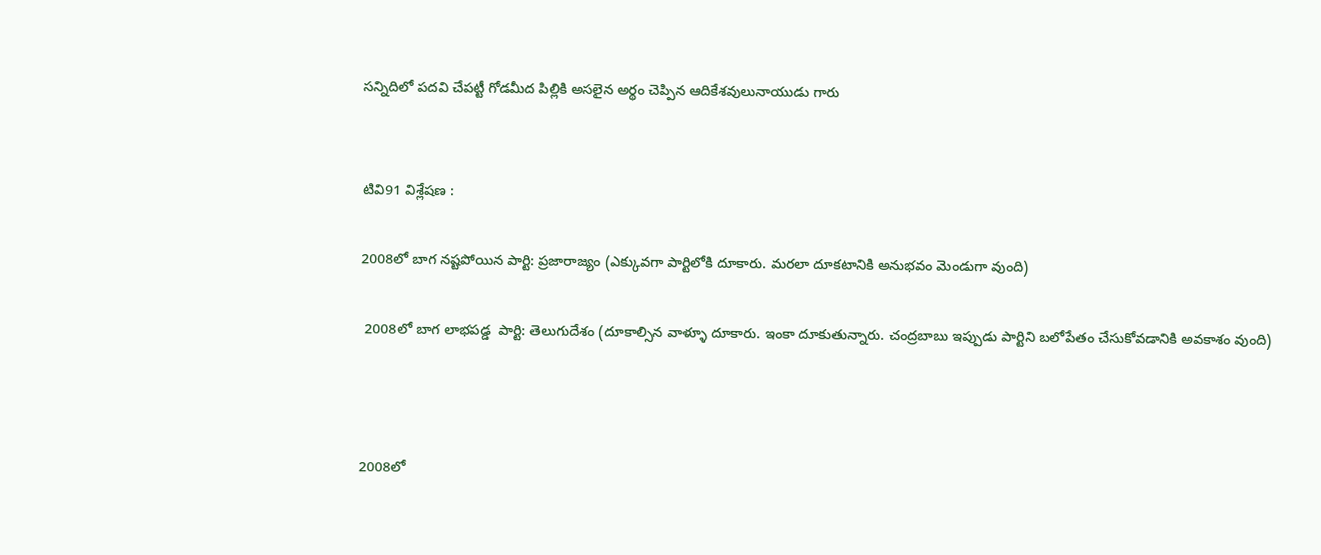సన్నిదిలో పదవి చేపట్టీ గోడమీద పిల్లికి అసలైన అర్థం చెప్పిన ఆదికేశవులునాయుడు గారు


టివి91 విశ్లేషణ :

2008లో బాగ నష్టపోయిన పార్టి: ప్రజారాజ్యం (ఎక్కువగా పార్టిలోకి దూకారు. మరలా దూకటానికి అనుభవం మెండుగా వుంది)

 2008లో బాగ లాభపడ్డ  పార్టి: తెలుగుదేశం (దూకాల్సిన వాళ్ళూ దూకారు. ఇంకా దూకుతున్నారు. చంద్రబాబు ఇప్పుడు పార్టిని బలోపేతం చేసుకోవడానికి అవకాశం వుంది)



2008లో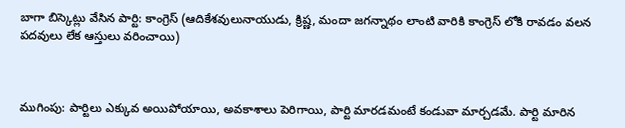బాగా బిస్కెట్లు వేసిన పార్టి: కాంగ్రెస్ (ఆదికేశవులునాయుడు, క్రిష్ణ, మందా జగన్నాథం లాంటి వారికి కాంగ్రెస్ లోకి రావడం వలన పదవులు లేక ఆస్తులు వరించాయి)



ముగింపు: పార్టిలు ఎక్కువ అయిపోయాయి, అవకాశాలు పెరిగాయి, పార్టి మారడమంటే కండువా మార్చడమే. పార్టి మారిన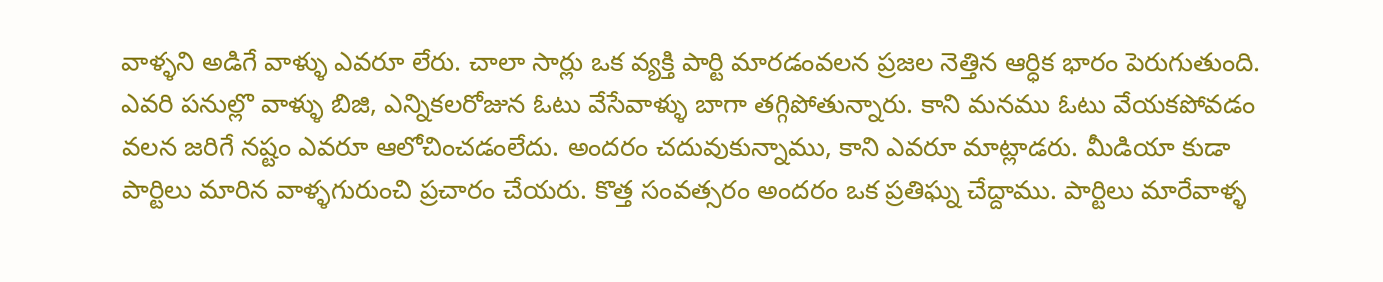వాళ్ళని అడిగే వాళ్ళు ఎవరూ లేరు. చాలా సార్లు ఒక వ్యక్తి పార్టి మారడంవలన ప్రజల నెత్తిన ఆర్ధిక భారం పెరుగుతుంది. ఎవరి పనుల్లొ వాళ్ళు బిజి, ఎన్నికలరోజున ఓటు వేసేవాళ్ళు బాగా తగ్గిపోతున్నారు. కాని మనము ఓటు వేయకపోవడం వలన జరిగే నష్టం ఎవరూ ఆలోచించడంలేదు. అందరం చదువుకున్నాము, కాని ఎవరూ మాట్లాడరు. మీడియా కుడా పార్టిలు మారిన వాళ్ళగురుంచి ప్రచారం చేయరు. కొత్త సంవత్సరం అందరం ఒక ప్రతిఘ్న చేద్దాము. పార్టిలు మారేవాళ్ళ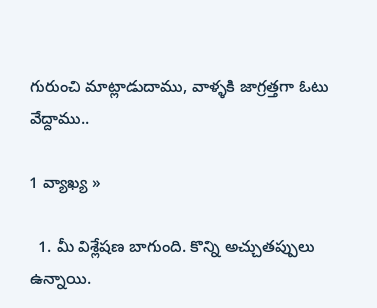గురుంచి మాట్లాడుదాము, వాళ్ళకి జాగ్రత్తగా ఓటు వేద్దాము..

1 వ్యాఖ్య »

  1. మీ విశ్లేషణ బాగుంది. కొన్ని అచ్చుతప్పులు ఉన్నాయి.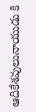ఆదికేశవులునాయుడు కి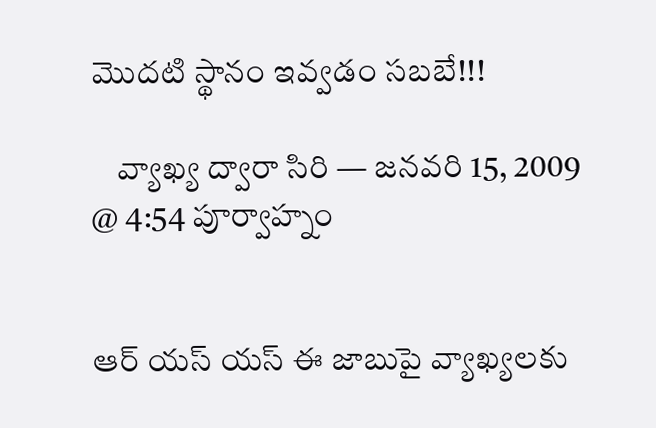మొదటి స్థానం ఇవ్వడం సబబే!!!

    వ్యాఖ్య ద్వారా సిరి — జనవరి 15, 2009 @ 4:54 పూర్వాహ్నం


ఆర్ యస్ యస్ ఈ జాబుపై వ్యాఖ్యలకు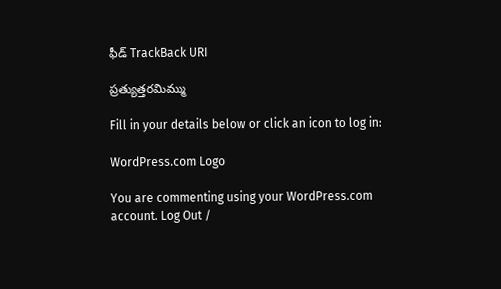ఫీడ్ TrackBack URI

ప్రత్యుత్తరమిమ్ము

Fill in your details below or click an icon to log in:

WordPress.com Logo

You are commenting using your WordPress.com account. Log Out /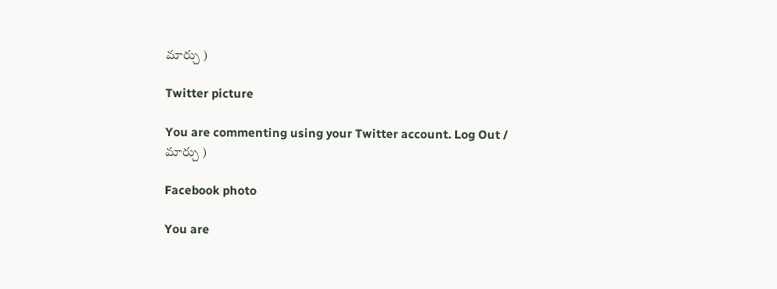మార్చు )

Twitter picture

You are commenting using your Twitter account. Log Out / మార్చు )

Facebook photo

You are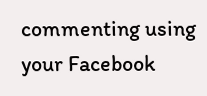commenting using your Facebook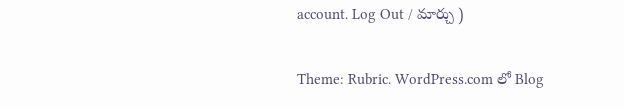account. Log Out / మార్చు )

Theme: Rubric. WordPress.com లో Blog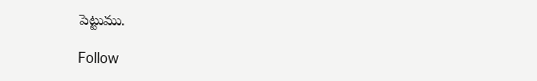పెట్టుము.

Follow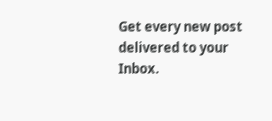Get every new post delivered to your Inbox.